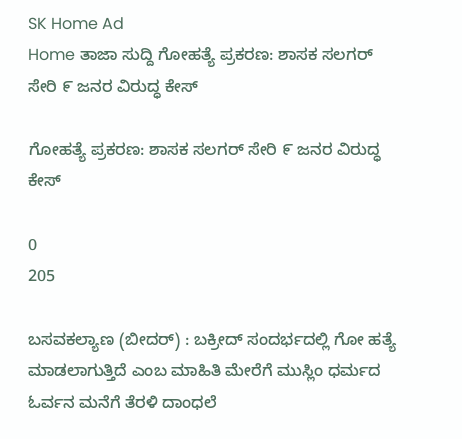SK Home Ad
Home ತಾಜಾ ಸುದ್ದಿ ಗೋಹತ್ಯೆ ಪ್ರಕರಣ: ಶಾಸಕ ಸಲಗರ್ ಸೇರಿ ೯ ಜನರ ವಿರುದ್ಧ ಕೇಸ್

ಗೋಹತ್ಯೆ ಪ್ರಕರಣ: ಶಾಸಕ ಸಲಗರ್ ಸೇರಿ ೯ ಜನರ ವಿರುದ್ಧ ಕೇಸ್

0
205

ಬಸವಕಲ್ಯಾಣ (ಬೀದರ್) : ಬಕ್ರೀದ್ ಸಂದರ್ಭದಲ್ಲಿ ಗೋ ಹತ್ಯೆ ಮಾಡಲಾಗುತ್ತಿದೆ ಎಂಬ ಮಾಹಿತಿ ಮೇರೆಗೆ ಮುಸ್ಲಿಂ ಧರ್ಮದ ಓರ್ವನ ಮನೆಗೆ ತೆರಳಿ ದಾಂಧಲೆ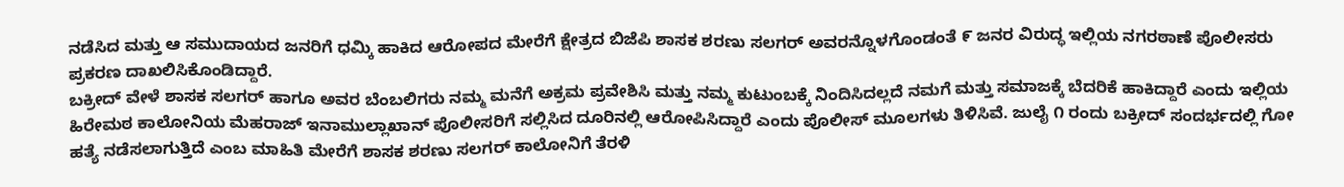ನಡೆಸಿದ ಮತ್ತು ಆ ಸಮುದಾಯದ ಜನರಿಗೆ ಧಮ್ಕಿ ಹಾಕಿದ ಆರೋಪದ ಮೇರೆಗೆ ಕ್ಷೇತ್ರದ ಬಿಜೆಪಿ ಶಾಸಕ ಶರಣು ಸಲಗರ್ ಅವರನ್ನೊಳಗೊಂಡಂತೆ ೯ ಜನರ ವಿರುದ್ಧ ಇಲ್ಲಿಯ ನಗರಠಾಣೆ ಪೊಲೀಸರು ಪ್ರಕರಣ ದಾಖಲಿಸಿಕೊಂಡಿದ್ದಾರೆ.
ಬಕ್ರೀದ್ ವೇಳೆ ಶಾಸಕ ಸಲಗರ್ ಹಾಗೂ ಅವರ ಬೆಂಬಲಿಗರು ನಮ್ಮ ಮನೆಗೆ ಅಕ್ರಮ ಪ್ರವೇಶಿಸಿ ಮತ್ತು ನಮ್ಮ ಕುಟುಂಬಕ್ಕೆ ನಿಂದಿಸಿದಲ್ಲದೆ ನಮಗೆ ಮತ್ತು ಸಮಾಜಕ್ಕೆ ಬೆದರಿಕೆ ಹಾಕಿದ್ದಾರೆ ಎಂದು ಇಲ್ಲಿಯ ಹಿರೇಮಠ ಕಾಲೋನಿಯ ಮೆಹರಾಜ್ ಇನಾಮುಲ್ಲಾಖಾನ್ ಪೊಲೀಸರಿಗೆ ಸಲ್ಲಿಸಿದ ದೂರಿನಲ್ಲಿ ಆರೋಪಿಸಿದ್ದಾರೆ ಎಂದು ಪೊಲೀಸ್ ಮೂಲಗಳು ತಿಳಿಸಿವೆ. ಜುಲೈ ೧ ರಂದು ಬಕ್ರೀದ್ ಸಂದರ್ಭದಲ್ಲಿ ಗೋ ಹತ್ಯೆ ನಡೆಸಲಾಗುತ್ತಿದೆ ಎಂಬ ಮಾಹಿತಿ ಮೇರೆಗೆ ಶಾಸಕ ಶರಣು ಸಲಗರ್ ಕಾಲೋನಿಗೆ ತೆರಳಿ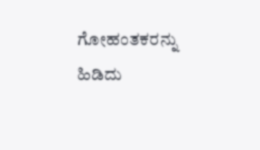ಗೋಹಂತಕರನ್ನು ಹಿಡಿದು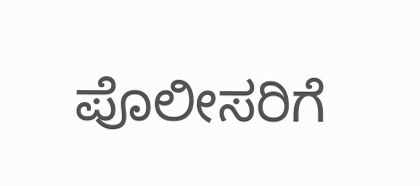ಪೊಲೀಸರಿಗೆ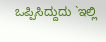ಒಪ್ಪಿಸಿದ್ದುದು `ಇಲ್ಲಿ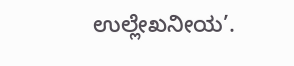ಉಲ್ಲೇಖನೀಯ’.